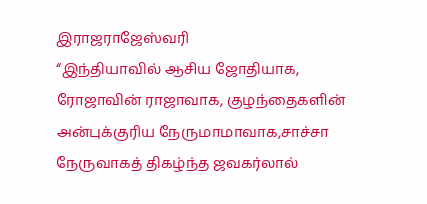இராஜராஜேஸ்வரி
“இந்தியாவில் ஆசிய ஜோதியாக, ரோஜாவின் ராஜாவாக, குழந்தைகளின் அன்புக்குரிய நேருமாமாவாக,சாச்சா நேருவாகத் திகழ்ந்த ஜவகர்லால்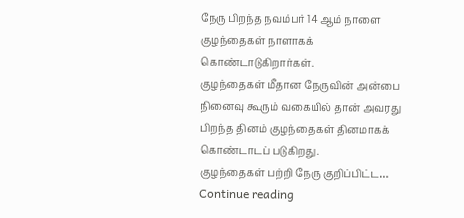நேரு பிறந்த நவம்பர் 14 ஆம் நாளை குழந்தைகள் நாளாகக் கொண்டாடுகிறார்கள்.
குழந்தைகள் மீதான நேருவின் அன்பை நினைவு கூரும் வகையில் தான் அவரது பிறந்த தினம் குழந்தைகள் தினமாகக் கொண்டாடப் படுகிறது.
குழந்தைகள் பற்றி நேரு குறிப்பிட்ட… Continue reading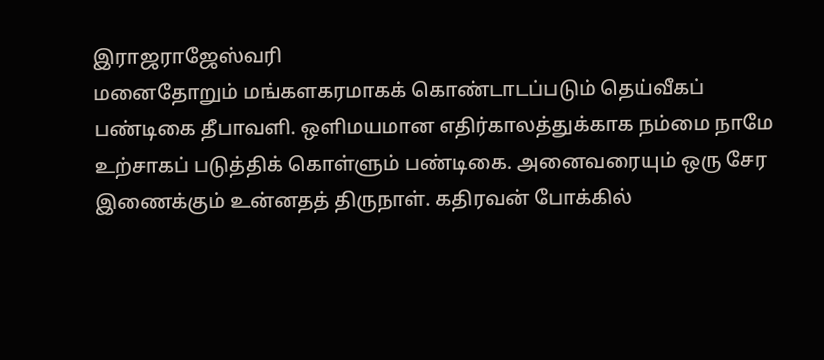இராஜராஜேஸ்வரி
மனைதோறும் மங்களகரமாகக் கொண்டாடப்படும் தெய்வீகப் பண்டிகை தீபாவளி. ஒளிமயமான எதிர்காலத்துக்காக நம்மை நாமே உற்சாகப் படுத்திக் கொள்ளும் பண்டிகை. அனைவரையும் ஒரு சேர இணைக்கும் உன்னதத் திருநாள். கதிரவன் போக்கில்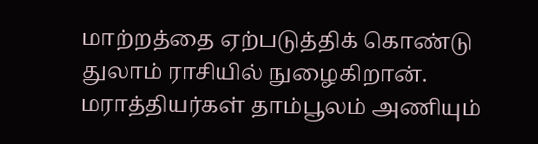மாற்றத்தை ஏற்படுத்திக் கொண்டு துலாம் ராசியில் நுழைகிறான். மராத்தியர்கள் தாம்பூலம் அணியும்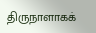திருநாளாகக்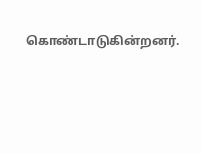கொண்டாடுகின்றனர்.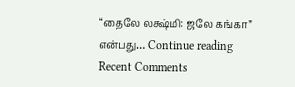“தைலே லக்ஷ்மி: ஜலே கங்கா” என்பது… Continue reading
Recent Comments